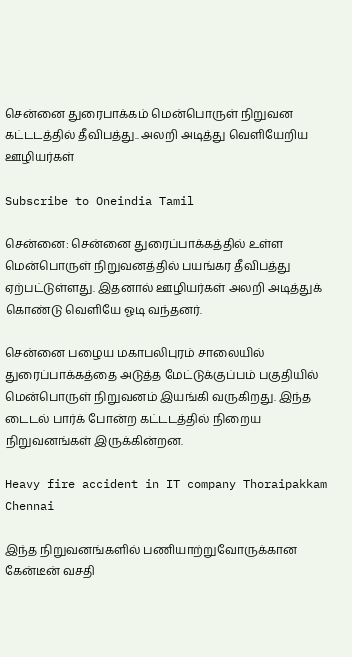சென்னை துரைபாக்கம் மென்பொருள் நிறுவன கட்டடத்தில் தீவிபத்து.. அலறி அடித்து வெளியேறிய ஊழியர்கள்

Subscribe to Oneindia Tamil

சென்னை: சென்னை துரைப்பாக்கத்தில் உள்ள மென்பொருள் நிறுவனத்தில் பயங்கர தீவிபத்து ஏற்பட்டுள்ளது. இதனால் ஊழியர்கள் அலறி அடித்துக் கொண்டு வெளியே ஓடி வந்தனர்.

சென்னை பழைய மகாபலிபுரம் சாலையில் துரைப்பாக்கத்தை அடுத்த மேட்டுக்குப்பம் பகுதியில் மென்பொருள் நிறுவனம் இயங்கி வருகிறது. இந்த டைடல் பார்க் போன்ற கட்டடத்தில் நிறைய நிறுவனங்கள் இருக்கின்றன.

Heavy fire accident in IT company Thoraipakkam Chennai

இந்த நிறுவனங்களில் பணியாற்றுவோருக்கான கேன்டீன் வசதி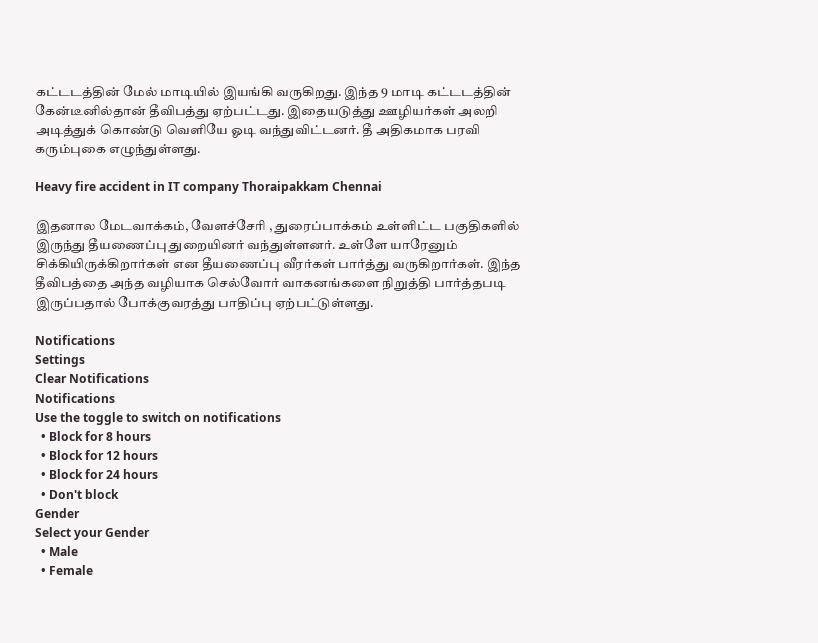கட்டடத்தின் மேல் மாடியில் இயங்கி வருகிறது. இந்த 9 மாடி கட்டடத்தின் கேன்டீனில்தான் தீவிபத்து ஏற்பட்டது. இதையடுத்து ஊழியர்கள் அலறி அடித்துக் கொண்டு வெளியே ஓடி வந்துவிட்டனர். தீ அதிகமாக பரவி கரும்புகை எழுந்துள்ளது.

Heavy fire accident in IT company Thoraipakkam Chennai

இதனால மேடவாக்கம், வேளச்சேரி , துரைப்பாக்கம் உள்ளிட்ட பகுதிகளில் இருந்து தீயணைப்பு துறையினர் வந்துள்ளனர். உள்ளே யாரேனும் சிக்கியிருக்கிறார்கள் என தீயணைப்பு வீரர்கள் பார்த்து வருகிறார்கள். இந்த தீவிபத்தை அந்த வழியாக செல்வோர் வாகனங்களை நிறுத்தி பார்த்தபடி இருப்பதால் போக்குவரத்து பாதிப்பு ஏற்பட்டுள்ளது.

Notifications
Settings
Clear Notifications
Notifications
Use the toggle to switch on notifications
  • Block for 8 hours
  • Block for 12 hours
  • Block for 24 hours
  • Don't block
Gender
Select your Gender
  • Male
  • Female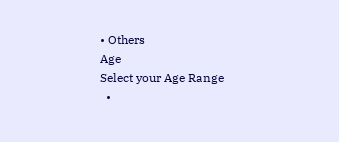• Others
Age
Select your Age Range
  •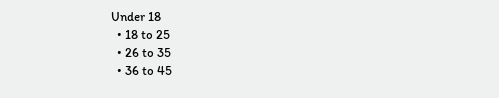Under 18
  • 18 to 25
  • 26 to 35
  • 36 to 45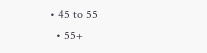• 45 to 55
  • 55+